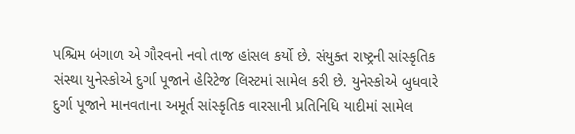પશ્ચિમ બંગાળ એ ગૌરવનો નવો તાજ હાંસલ કર્યો છે. સંયુક્ત રાષ્ટ્રની સાંસ્કૃતિક સંસ્થા યુનેસ્કોએ દુર્ગા પૂજાને હેરિટેજ લિસ્ટમાં સામેલ કરી છે. યુનેસ્કોએ બુધવારે દુર્ગા પૂજાને માનવતાના અમૂર્ત સાંસ્કૃતિક વારસાની પ્રતિનિધિ યાદીમાં સામેલ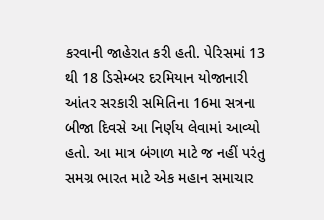કરવાની જાહેરાત કરી હતી. પેરિસમાં 13 થી 18 ડિસેમ્બર દરમિયાન યોજાનારી આંતર સરકારી સમિતિના 16મા સત્રના બીજા દિવસે આ નિર્ણય લેવામાં આવ્યો હતો. આ માત્ર બંગાળ માટે જ નહીં પરંતુ સમગ્ર ભારત માટે એક મહાન સમાચાર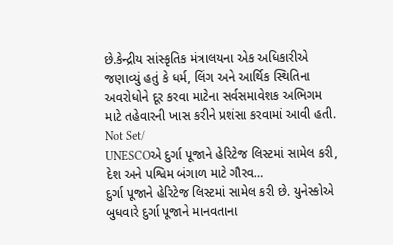છે.કેન્દ્રીય સાંસ્કૃતિક મંત્રાલયના એક અધિકારીએ જણાવ્યું હતું કે ધર્મ, લિંગ અને આર્થિક સ્થિતિના અવરોધોને દૂર કરવા માટેના સર્વસમાવેશક અભિગમ માટે તહેવારની ખાસ કરીને પ્રશંસા કરવામાં આવી હતી.
Not Set/
UNESCOએ દુર્ગા પૂજાને હેરિટેજ લિસ્ટમાં સામેલ કરી, દેશ અને પશ્વિમ બંગાળ માટે ગૌરવ…
દુર્ગા પૂજાને હેરિટેજ લિસ્ટમાં સામેલ કરી છે. યુનેસ્કોએ બુધવારે દુર્ગા પૂજાને માનવતાના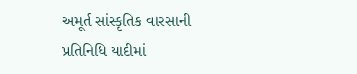અમૂર્ત સાંસ્કૃતિક વારસાની પ્રતિનિધિ યાદીમાં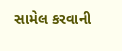સામેલ કરવાની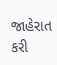જાહેરાત કરી